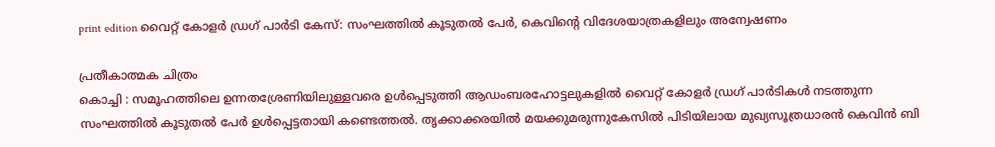print edition വൈറ്റ് കോളർ ഡ്രഗ് പാർടി കേസ്: സംഘത്തിൽ കൂടുതൽ പേർ, കെവിന്റെ വിദേശയാത്രകളിലും അന്വേഷണം

പ്രതീകാത്മക ചിത്രം
കൊച്ചി : സമൂഹത്തിലെ ഉന്നതശ്രേണിയിലുള്ളവരെ ഉൾപ്പെടുത്തി ആഡംബരഹോട്ടലുകളിൽ വൈറ്റ് കോളർ ഡ്രഗ് പാർടികൾ നടത്തുന്ന സംഘത്തിൽ കൂടുതൽ പേർ ഉൾപ്പെട്ടതായി കണ്ടെത്തൽ. തൃക്കാക്കരയിൽ മയക്കുമരുന്നുകേസിൽ പിടിയിലായ മുഖ്യസൂത്രധാരൻ കെവിൻ ബി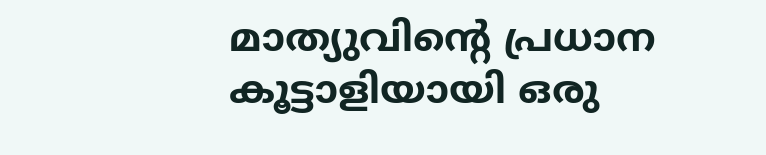മാത്യുവിന്റെ പ്രധാന കൂട്ടാളിയായി ഒരു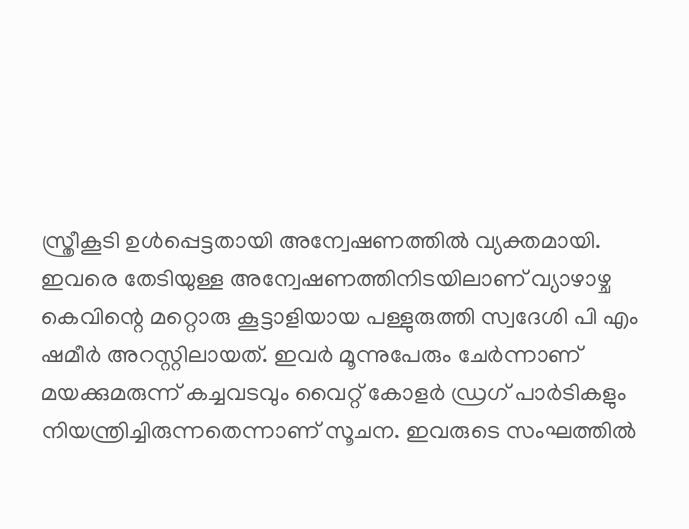സ്ത്രീകൂടി ഉൾപ്പെട്ടതായി അന്വേഷണത്തിൽ വ്യക്തമായി.
ഇവരെ തേടിയുള്ള അന്വേഷണത്തിനിടയിലാണ് വ്യാഴാഴ്ച കെവിന്റെ മറ്റൊരു കൂട്ടാളിയായ പള്ളുരുത്തി സ്വദേശി പി എം ഷമീർ അറസ്റ്റിലായത്. ഇവർ മൂന്നുപേരും ചേർന്നാണ് മയക്കുമരുന്ന് കച്ചവടവും വൈറ്റ് കോളർ ഡ്രഗ് പാർടികളും നിയന്ത്രിച്ചിരുന്നതെന്നാണ് സൂചന. ഇവരുടെ സംഘത്തിൽ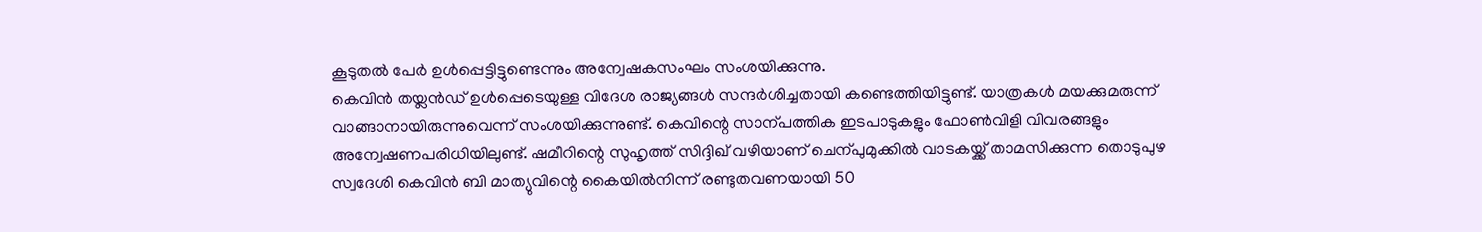കൂടുതൽ പേർ ഉൾപ്പെട്ടിട്ടുണ്ടെന്നും അന്വേഷകസംഘം സംശയിക്കുന്നു.
കെവിൻ തയ്ലൻഡ് ഉൾപ്പെടെയുള്ള വിദേശ രാജ്യങ്ങൾ സന്ദർശിച്ചതായി കണ്ടെത്തിയിട്ടുണ്ട്. യാത്രകൾ മയക്കുമരുന്ന് വാങ്ങാനായിരുന്നുവെന്ന് സംശയിക്കുന്നുണ്ട്. കെവിന്റെ സാന്പത്തിക ഇടപാടുകളും ഫോൺവിളി വിവരങ്ങളും അന്വേഷണപരിധിയിലുണ്ട്. ഷമീറിന്റെ സുഹൃത്ത് സിദ്ദിഖ് വഴിയാണ് ചെന്പുമുക്കിൽ വാടകയ്ക്ക് താമസിക്കുന്ന തൊടുപുഴ സ്വദേശി കെവിൻ ബി മാത്യുവിന്റെ കൈയിൽനിന്ന് രണ്ടുതവണയായി 50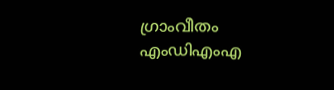ഗ്രാംവീതം എംഡിഎംഎ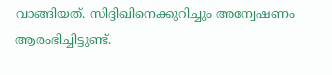വാങ്ങിയത്. സിദ്ദിഖിനെക്കുറിച്ചും അന്വേഷണം ആരംഭിച്ചിട്ടുണ്ട്.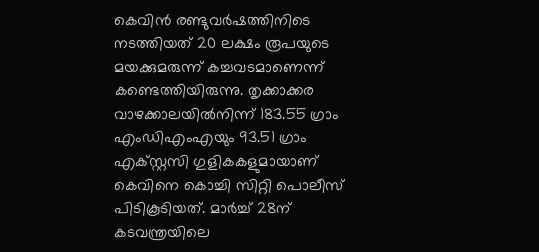കെവിൻ രണ്ടുവർഷത്തിനിടെ നടത്തിയത് 20 ലക്ഷം രൂപയുടെ മയക്കുമരുന്ന് കച്ചവടമാണെന്ന് കണ്ടെത്തിയിരുന്നു. തൃക്കാക്കര വാഴക്കാലയിൽനിന്ന് 183.55 ഗ്രാം എംഡിഎംഎയും 93.51 ഗ്രാം എക്സ്റ്റസി ഗുളികകളുമായാണ് കെവിനെ കൊച്ചി സിറ്റി പൊലീസ് പിടികൂടിയത്. മാർച്ച് 28ന് കടവന്ത്രയിലെ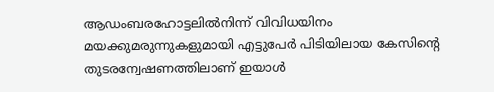ആഡംബരഹോട്ടലിൽനിന്ന് വിവിധയിനം മയക്കുമരുന്നുകളുമായി എട്ടുപേർ പിടിയിലായ കേസിന്റെ തുടരന്വേഷണത്തിലാണ് ഇയാൾ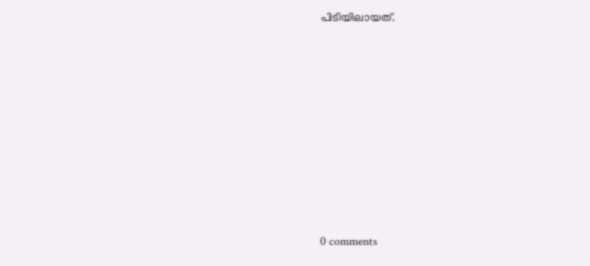പിടിയിലായത്.










0 comments